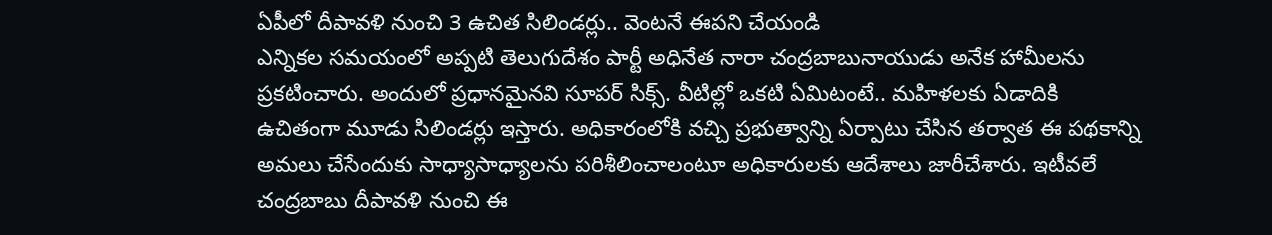ఏపీలో దీపావళి నుంచి 3 ఉచిత సిలిండర్లు.. వెంటనే ఈపని చేయండి
ఎన్నికల సమయంలో అప్పటి తెలుగుదేశం పార్టీ అధినేత నారా చంద్రబాబునాయుడు అనేక హామీలను ప్రకటించారు. అందులో ప్రధానమైనవి సూపర్ సిక్స్. వీటిల్లో ఒకటి ఏమిటంటే.. మహిళలకు ఏడాదికి ఉచితంగా మూడు సిలిండర్లు ఇస్తారు. అధికారంలోకి వచ్చి ప్రభుత్వాన్ని ఏర్పాటు చేసిన తర్వాత ఈ పథకాన్ని అమలు చేసేందుకు సాధ్యాసాధ్యాలను పరిశీలించాలంటూ అధికారులకు ఆదేశాలు జారీచేశారు. ఇటీవలే చంద్రబాబు దీపావళి నుంచి ఈ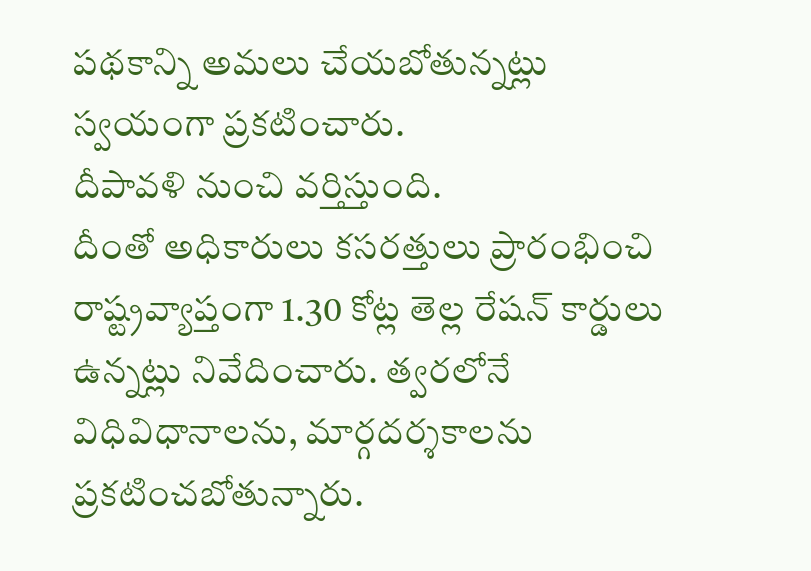పథకాన్ని అమలు చేయబోతున్నట్లు స్వయంగా ప్రకటించారు.
దీపావళి నుంచి వర్తిస్తుంది.
దీంతో అధికారులు కసరత్తులు ప్రారంభించి రాష్ట్రవ్యాప్తంగా 1.30 కోట్ల తెల్ల రేషన్ కార్డులు ఉన్నట్లు నివేదించారు. త్వరలోనే విధివిధానాలను, మార్గదర్శకాలను ప్రకటించబోతున్నారు.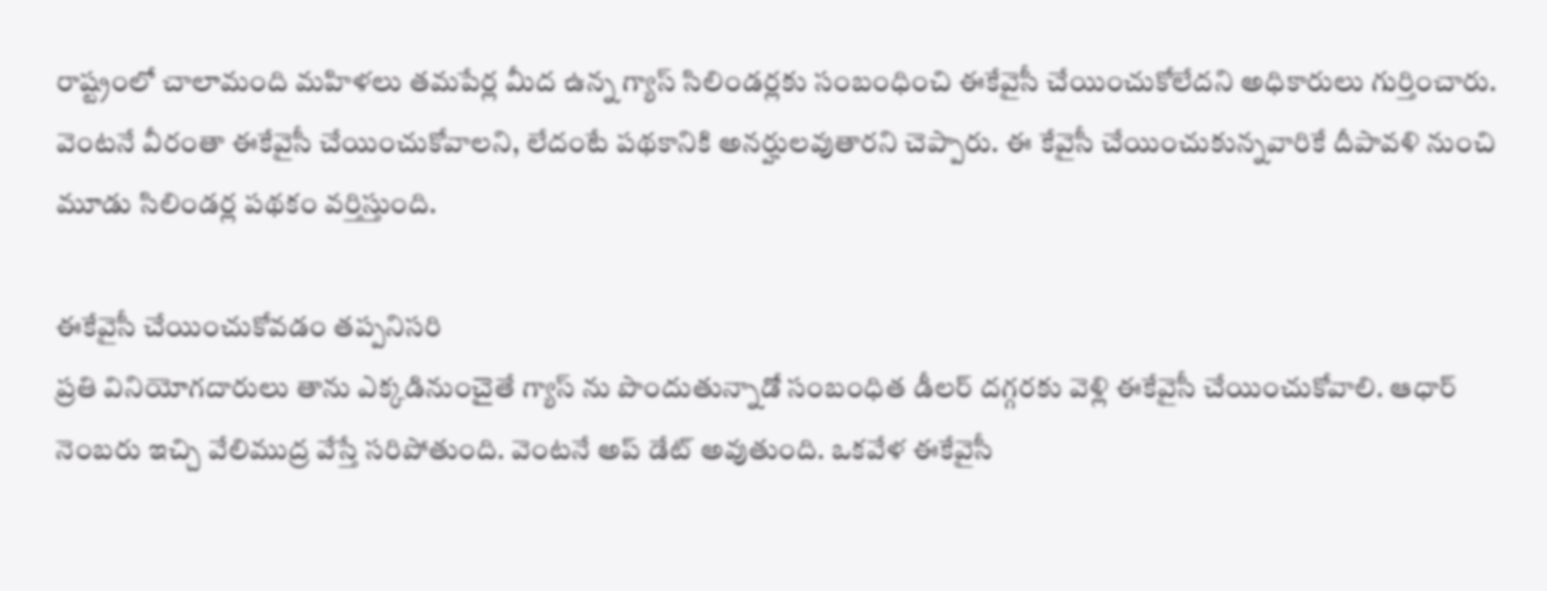రాష్ట్రంలో చాలామంది మహిళలు తమపేర్ల మీద ఉన్న గ్యాస్ సిలిండర్లకు సంబంధించి ఈకేవైసీ చేయించుకోలేదని అధికారులు గుర్తించారు. వెంటనే వీరంతా ఈకేవైసీ చేయించుకోవాలని, లేదంటే పథకానికి అనర్హులవుతారని చెప్పారు. ఈ కేవైసీ చేయించుకున్నవారికే దీపావళి నుంచి మూడు సిలిండర్ల పథకం వర్తిస్తుంది.

ఈకేవైసీ చేయించుకోవడం తప్పనిసరి
ప్రతి వినియోగదారులు తాను ఎక్కడినుంచైతే గ్యాస్ ను పొందుతున్నాడో సంబంధిత డీలర్ దగ్గరకు వెళ్లి ఈకేవైసీ చేయించుకోవాలి. ఆధార్ నెంబరు ఇచ్చి వేలిముద్ర వేస్తే సరిపోతుంది. వెంటనే అప్ డేట్ అవుతుంది. ఒకవేళ ఈకేవైసీ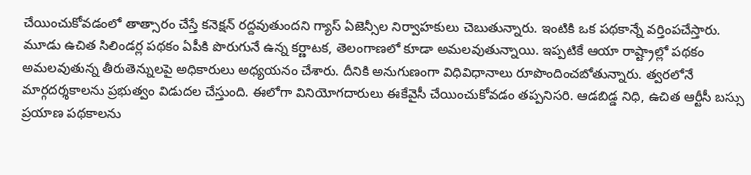చేయించుకోవడంలో తాత్సారం చేస్తే కనెక్షన్ రద్దవుతుందని గ్యాస్ ఏజెన్సీల నిర్వాహకులు చెబుతున్నారు. ఇంటికి ఒక పథకాన్నే వర్తింపచేస్తారు. మూడు ఉచిత సిలిండర్ల పథకం ఏపీకి పొరుగునే ఉన్న కర్ణాటక, తెలంగాణలో కూడా అమలవుతున్నాయి. ఇప్పటికే ఆయా రాష్ట్రాల్లో పథకం అమలవుతున్న తీరుతెన్నులపై అధికారులు అధ్యయనం చేశారు. దీనికి అనుగుణంగా విధివిధానాలు రూపొందించబోతున్నారు. త్వరలోనే మార్గదర్శకాలను ప్రభుత్వం విడుదల చేస్తుంది. ఈలోగా వినియోగదారులు ఈకేవైసీ చేయించుకోవడం తప్పనిసరి. ఆడబిడ్డ నిధి, ఉచిత ఆర్టీసీ బస్సు ప్రయాణ పథకాలను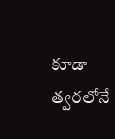కూడా త్వరలోనే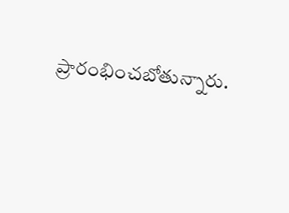ప్రారంభించబోతున్నారు.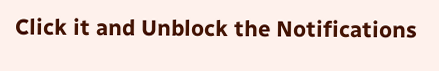Click it and Unblock the Notifications